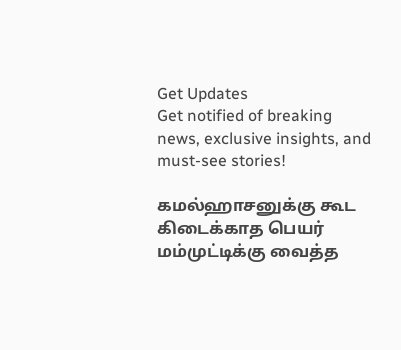Get Updates
Get notified of breaking news, exclusive insights, and must-see stories!

கமல்ஹாசனுக்கு கூட கிடைக்காத பெயர் மம்முட்டிக்கு வைத்த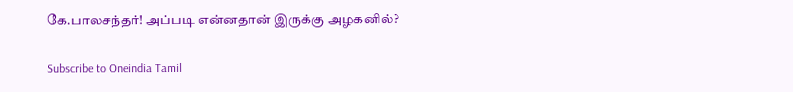கே.பாலசந்தர்! அப்படி என்னதான் இருக்கு அழகனில்?

Subscribe to Oneindia Tamil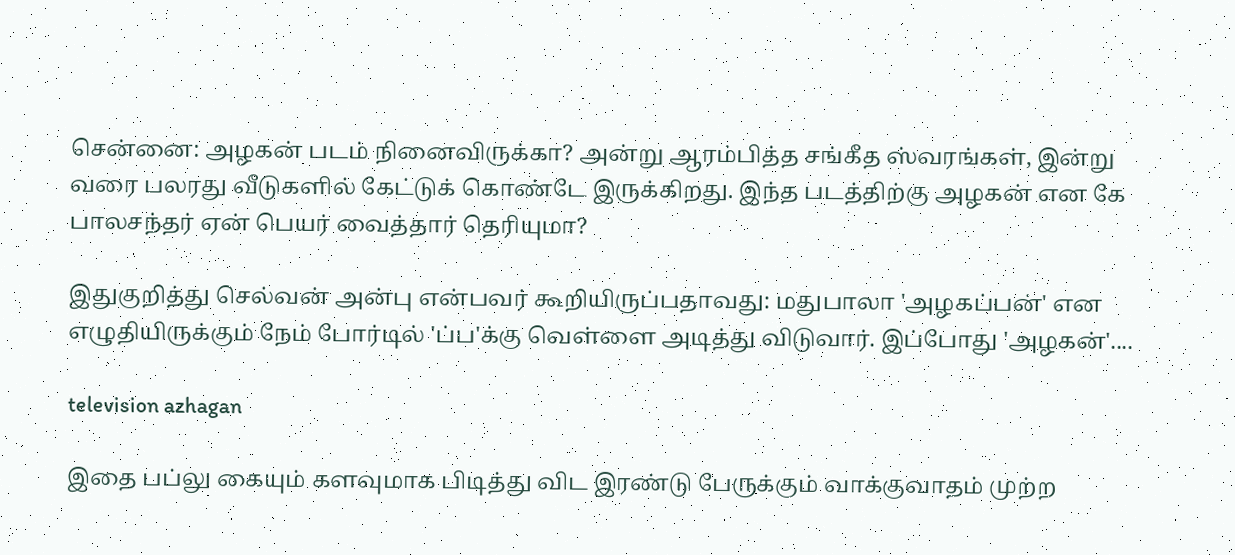சென்னை: அழகன் படம் நினைவிருக்கா? அன்று ஆரம்பித்த சங்கீத ஸ்வரங்கள், இன்று வரை பலரது வீடுகளில் கேட்டுக் கொண்டே இருக்கிறது. இந்த படத்திற்கு அழகன் என கே பாலசந்தர் ஏன் பெயர் வைத்தார் தெரியுமா?

இதுகுறித்து செல்வன் அன்பு என்பவர் கூறியிருப்பதாவது: மதுபாலா 'அழகப்பன்' என எழுதியிருக்கும் நேம் போர்டில் 'ப்ப'க்கு வெள்ளை அடித்து விடுவார். இப்போது 'அழகன்'....

television azhagan

இதை பப்லு கையும் களவுமாக பிடித்து விட இரண்டு பேருக்கும் வாக்குவாதம் முற்ற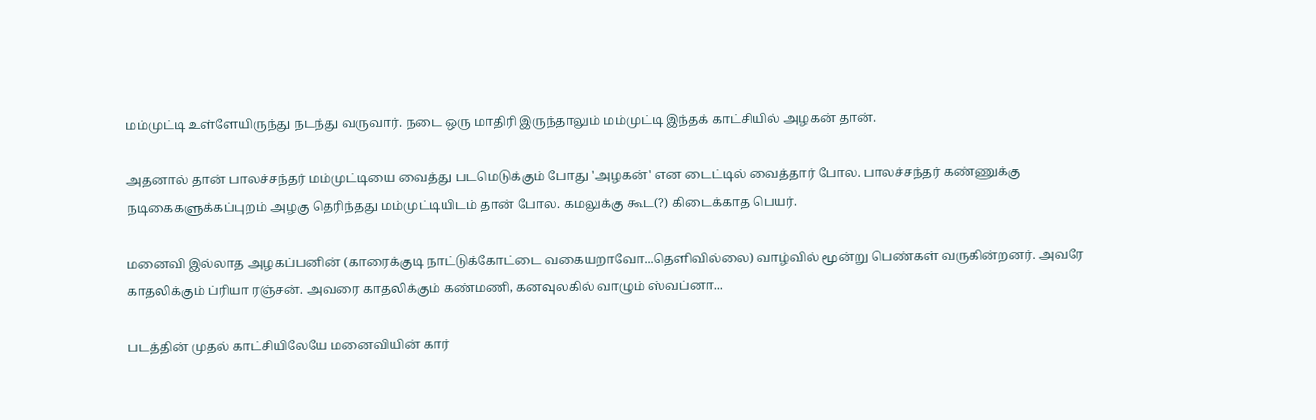மம்முட்டி உள்ளேயிருந்து நடந்து வருவார். நடை ஒரு மாதிரி இருந்தாலும் மம்முட்டி இந்தக் காட்சியில் அழகன் தான்.

அதனால் தான் பாலச்சந்தர் மம்முட்டியை வைத்து படமெடுக்கும் போது 'அழகன்' என டைட்டில் வைத்தார் போல. பாலச்சந்தர் கண்ணுக்கு நடிகைகளுக்கப்புறம் அழகு தெரிந்தது மம்முட்டியிடம் தான் போல. கமலுக்கு கூட(?) கிடைக்காத பெயர்.

மனைவி இல்லாத அழகப்பனின் (காரைக்குடி நாட்டுக்கோட்டை வகையறாவோ...தெளிவில்லை) வாழ்வில் மூன்று பெண்கள் வருகின்றனர். அவரே காதலிக்கும் ப்ரியா ரஞ்சன். அவரை காதலிக்கும் கண்மணி, கனவுலகில் வாழும் ஸ்வப்னா...

படத்தின் முதல் காட்சியிலேயே மனைவியின் கார்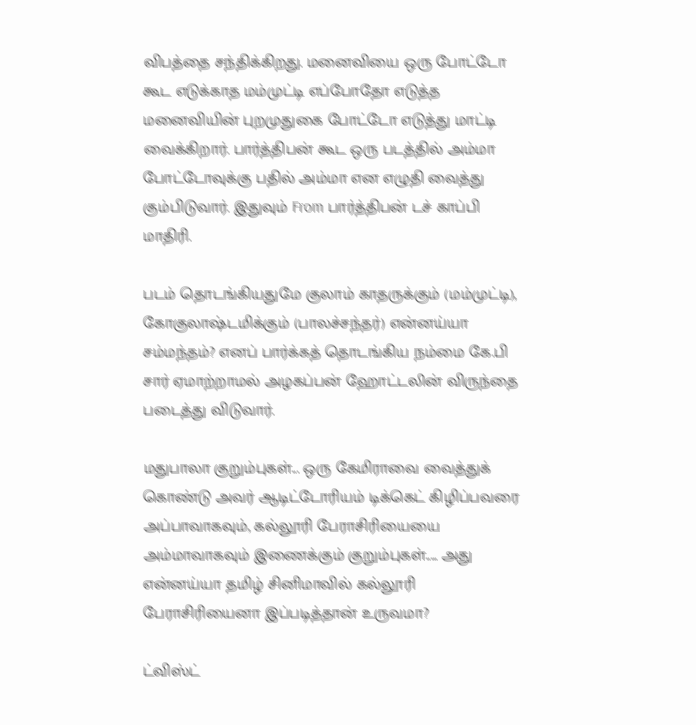விபத்தை சந்திக்கிறது. மனைவியை ஒரு போட்டோ கூட எடுக்காத மம்முட்டி எப்போதோ எடுத்த மனைவியின் புறமுதுகை போட்டோ எடுத்து மாட்டி வைக்கிறார். பார்த்திபன் கூட ஒரு படத்தில் அம்மா போட்டோவுக்கு பதில் அம்மா என எழுதி வைத்து கும்பிடுவார். இதுவும் From பார்த்திபன் டச் காப்பி மாதிரி.

படம் தொடங்கியதுமே குலாம் காதருக்கும் (மம்முட்டி), கோகுலாஷ்டமிக்கும் (பாலச்சந்தர்) என்னய்யா சம்மந்தம்? எனப் பார்க்கத் தொடங்கிய நம்மை கே.பி சார் ஏமாற்றாமல் அழகப்பன் ஹோட்டலின் விருந்தை படைத்து விடுவார்.

மதுபாலா குறும்புகள்... ஒரு கேமிராவை வைத்துக் கொண்டு அவர் ஆடிட்டோரியம் டிக்கெட் கிழிப்பவரை அப்பாவாகவும், கல்லூரி பேராசிரியையை அம்மாவாகவும் இணைக்கும் குறும்புகள்..... அது என்னய்யா தமிழ் சினிமாவில் கல்லூரி பேராசிரியைனா இப்படித்தான் உருவமா?

ட்விஸ்ட்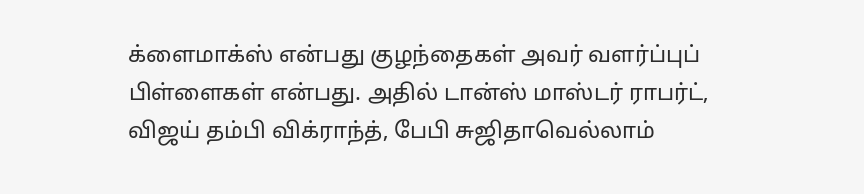க்ளைமாக்ஸ் என்பது குழந்தைகள் அவர் வளர்ப்புப் பிள்ளைகள் என்பது. அதில் டான்ஸ் மாஸ்டர் ராபர்ட், விஜய் தம்பி விக்ராந்த், பேபி சுஜிதாவெல்லாம்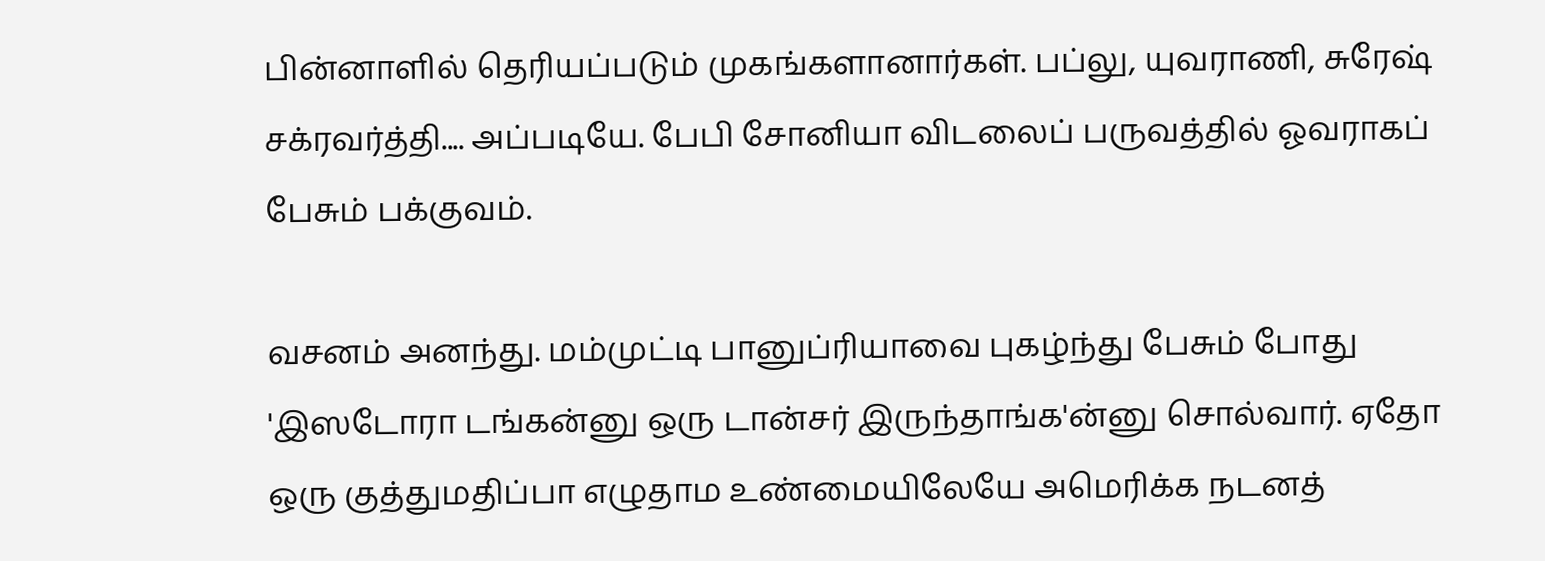பின்னாளில் தெரியப்படும் முகங்களானார்கள். பப்லு, யுவராணி, சுரேஷ் சக்ரவர்த்தி.... அப்படியே. பேபி சோனியா விடலைப் பருவத்தில் ஓவராகப் பேசும் பக்குவம்.

வசனம் அனந்து. மம்முட்டி பானுப்ரியாவை புகழ்ந்து பேசும் போது 'இஸடோரா டங்கன்னு ஒரு டான்சர் இருந்தாங்க'ன்னு சொல்வார். ஏதோ ஒரு குத்துமதிப்பா எழுதாம உண்மையிலேயே அமெரிக்க நடனத்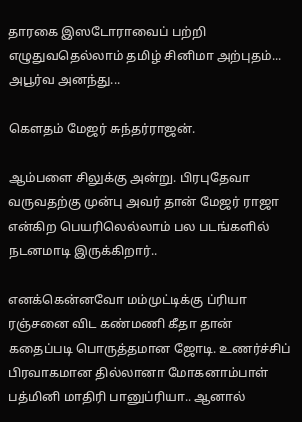தாரகை இஸடோராவைப் பற்றி எழுதுவதெல்லாம் தமிழ் சினிமா அற்புதம்... அபூர்வ அனந்து...

கௌதம் மேஜர் சுந்தர்ராஜன்.

ஆம்பளை சிலுக்கு அன்று. பிரபுதேவா வருவதற்கு முன்பு அவர் தான் மேஜர் ராஜா என்கிற பெயரிலெல்லாம் பல படங்களில் நடனமாடி இருக்கிறார்..

எனக்கென்னவோ மம்முட்டிக்கு ப்ரியா ரஞ்சனை விட கண்மணி கீதா தான் கதைப்படி பொருத்தமான ஜோடி. உணர்ச்சிப் பிரவாகமான தில்லானா மோகனாம்பாள் பத்மினி மாதிரி பானுப்ரியா.. ஆனால்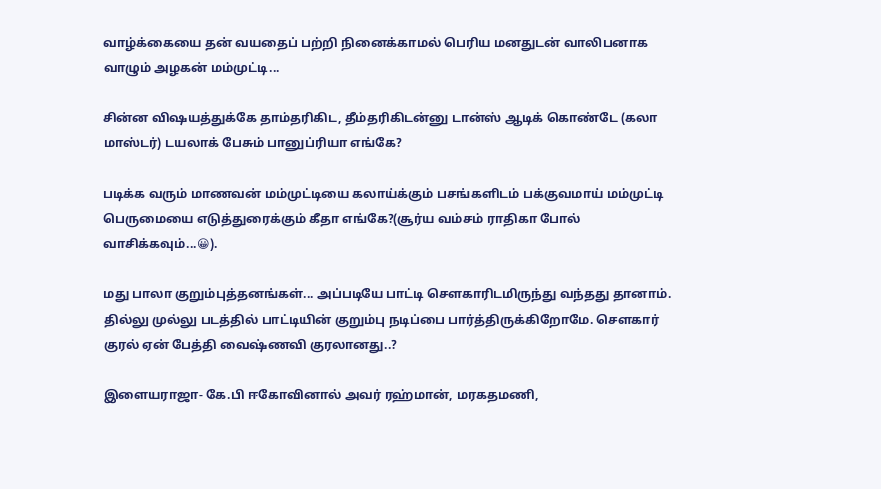வாழ்க்கையை தன் வயதைப் பற்றி நினைக்காமல் பெரிய மனதுடன் வாலிபனாக வாழும் அழகன் மம்முட்டி...

சின்ன விஷயத்துக்கே தாம்தரிகிட, தீம்தரிகிடன்னு டான்ஸ் ஆடிக் கொண்டே (கலா மாஸ்டர்) டயலாக் பேசும் பானுப்ரியா எங்கே?

படிக்க வரும் மாணவன் மம்முட்டியை கலாய்க்கும் பசங்களிடம் பக்குவமாய் மம்முட்டி பெருமையை எடுத்துரைக்கும் கீதா எங்கே?(சூர்ய வம்சம் ராதிகா போல் வாசிக்கவும்...😀).

மது பாலா குறும்புத்தனங்கள்... அப்படியே பாட்டி சௌகாரிடமிருந்து வந்தது தானாம். தில்லு முல்லு படத்தில் பாட்டியின் குறும்பு நடிப்பை பார்த்திருக்கிறோமே. சௌகார் குரல் ஏன் பேத்தி வைஷ்ணவி குரலானது..?

இளையராஜா- கே.பி ஈகோவினால் அவர் ரஹ்மான், மரகதமணி,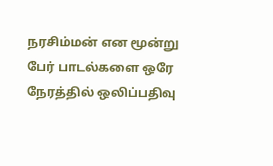நரசிம்மன் என மூன்று பேர் பாடல்களை ஒரே நேரத்தில் ஒலிப்பதிவு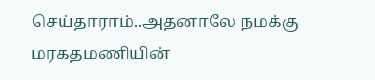செய்தாராம்..அதனாலே நமக்கு மரகதமணியின்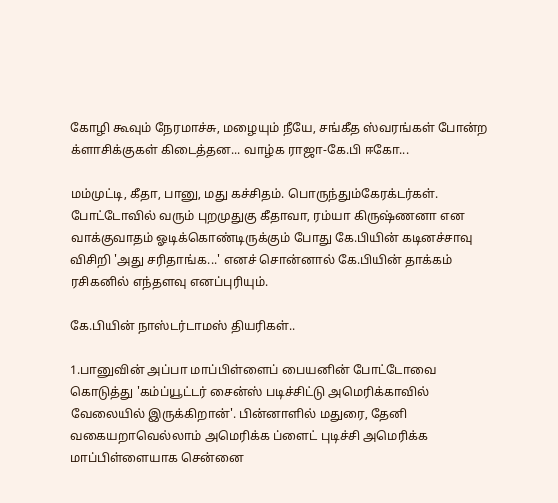கோழி கூவும் நேரமாச்சு, மழையும் நீயே, சங்கீத ஸ்வரங்கள் போன்ற க்ளாசிக்குகள் கிடைத்தன... வாழ்க ராஜா-கே.பி ஈகோ...

மம்முட்டி, கீதா, பானு, மது கச்சிதம். பொருந்தும்கேரக்டர்கள். போட்டோவில் வரும் புறமுதுகு கீதாவா, ரம்யா கிருஷ்ணனா என வாக்குவாதம் ஓடிக்கொண்டிருக்கும் போது கே.பியின் கடினச்சாவு விசிறி 'அது சரிதாங்க...' எனச் சொன்னால் கே.பியின் தாக்கம் ரசிகனில் எந்தளவு எனப்புரியும்.

கே.பியின் நாஸ்டர்டாமஸ் தியரிகள்..

1.பானுவின் அப்பா மாப்பிள்ளைப் பையனின் போட்டோவை கொடுத்து 'கம்ப்யூட்டர் சைன்ஸ் படிச்சிட்டு அமெரிக்காவில் வேலையில் இருக்கிறான்'. பின்னாளில் மதுரை, தேனி வகையறாவெல்லாம் அமெரிக்க ப்ளைட் புடிச்சி அமெரிக்க மாப்பிள்ளையாக சென்னை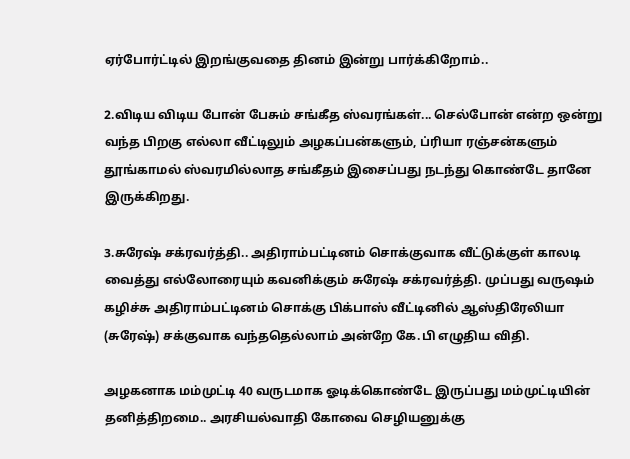ஏர்போர்ட்டில் இறங்குவதை தினம் இன்று பார்க்கிறோம்..

2.விடிய விடிய போன் பேசும் சங்கீத ஸ்வரங்கள்... செல்போன் என்ற ஒன்று வந்த பிறகு எல்லா வீட்டிலும் அழகப்பன்களும், ப்ரியா ரஞ்சன்களும் தூங்காமல் ஸ்வரமில்லாத சங்கீதம் இசைப்பது நடந்து கொண்டே தானே இருக்கிறது.

3.சுரேஷ் சக்ரவர்த்தி.. அதிராம்பட்டினம் சொக்குவாக வீட்டுக்குள் காலடி வைத்து எல்லோரையும் கவனிக்கும் சுரேஷ் சக்ரவர்த்தி. முப்பது வருஷம் கழிச்சு அதிராம்பட்டினம் சொக்கு பிக்பாஸ் வீட்டினில் ஆஸ்திரேலியா (சுரேஷ்) சக்குவாக வந்ததெல்லாம் அன்றே கே.பி எழுதிய விதி.

அழகனாக மம்முட்டி 40 வருடமாக ஓடிக்கொண்டே இருப்பது மம்முட்டியின் தனித்திறமை.. அரசியல்வாதி கோவை செழியனுக்கு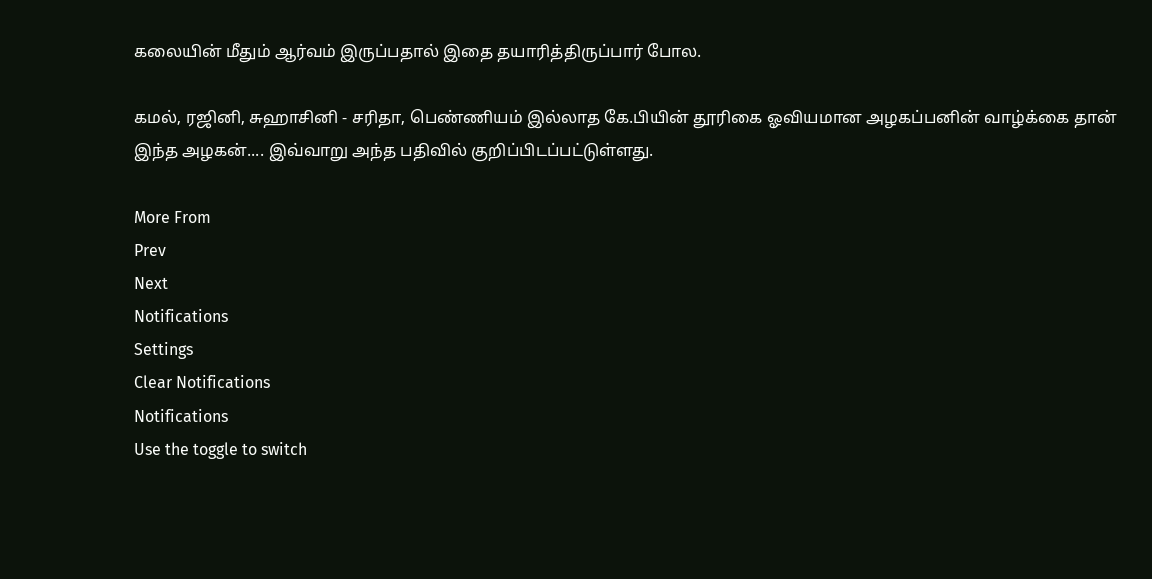கலையின் மீதும் ஆர்வம் இருப்பதால் இதை தயாரித்திருப்பார் போல.

கமல், ரஜினி, சுஹாசினி - சரிதா, பெண்ணியம் இல்லாத கே.பியின் தூரிகை ஓவியமான அழகப்பனின் வாழ்க்கை தான் இந்த அழகன்.... இவ்வாறு அந்த பதிவில் குறிப்பிடப்பட்டுள்ளது.

More From
Prev
Next
Notifications
Settings
Clear Notifications
Notifications
Use the toggle to switch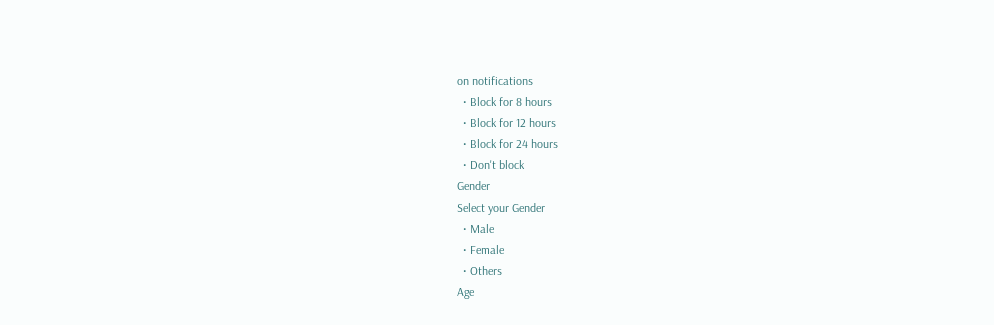on notifications
  • Block for 8 hours
  • Block for 12 hours
  • Block for 24 hours
  • Don't block
Gender
Select your Gender
  • Male
  • Female
  • Others
Age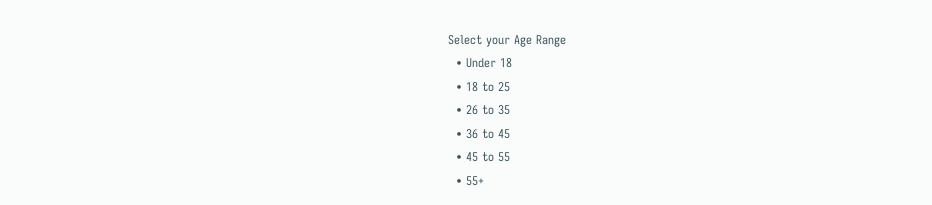Select your Age Range
  • Under 18
  • 18 to 25
  • 26 to 35
  • 36 to 45
  • 45 to 55
  • 55+